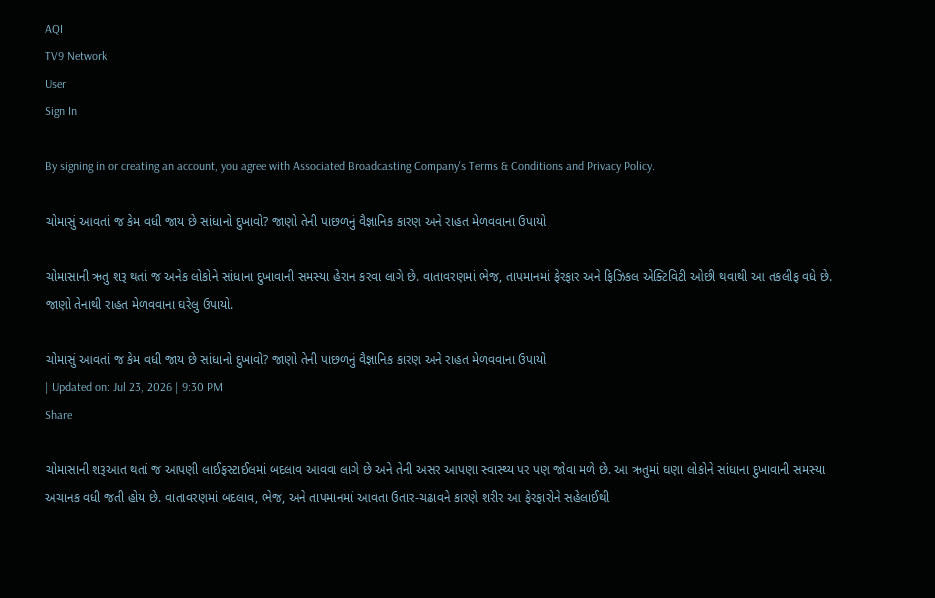AQI
TV9 Network
User
Sign In

By signing in or creating an account, you agree with Associated Broadcasting Company's Terms & Conditions and Privacy Policy.

ચોમાસું આવતાં જ કેમ વધી જાય છે સાંધાનો દુખાવો? જાણો તેની પાછળનું વૈજ્ઞાનિક કારણ અને રાહત મેળવવાના ઉપાયો

ચોમાસાની ઋતુ શરૂ થતાં જ અનેક લોકોને સાંધાના દુખાવાની સમસ્યા હેરાન કરવા લાગે છે. વાતાવરણમાં ભેજ, તાપમાનમાં ફેરફાર અને ફિઝિકલ એક્ટિવિટી ઓછી થવાથી આ તકલીફ વધે છે. જાણો તેનાથી રાહત મેળવવાના ઘરેલુ ઉપાયો.

ચોમાસું આવતાં જ કેમ વધી જાય છે સાંધાનો દુખાવો? જાણો તેની પાછળનું વૈજ્ઞાનિક કારણ અને રાહત મેળવવાના ઉપાયો
| Updated on: Jul 23, 2026 | 9:30 PM
Share

ચોમાસાની શરૂઆત થતાં જ આપણી લાઈફસ્ટાઈલમાં બદલાવ આવવા લાગે છે અને તેની અસર આપણા સ્વાસ્થ્ય પર પણ જોવા મળે છે. આ ઋતુમાં ઘણા લોકોને સાંધાના દુખાવાની સમસ્યા અચાનક વધી જતી હોય છે. વાતાવરણમાં બદલાવ, ભેજ, અને તાપમાનમાં આવતા ઉતાર-ચઢાવને કારણે શરીર આ ફેરફારોને સહેલાઈથી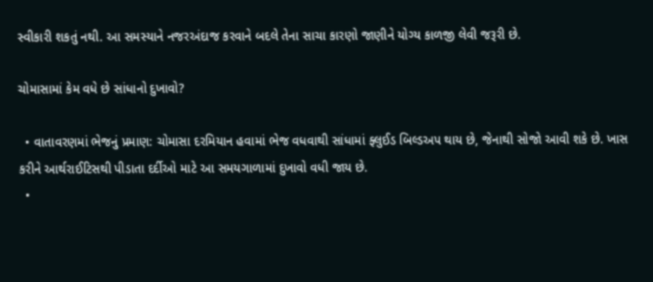સ્વીકારી શકતું નથી. આ સમસ્યાને નજરઅંદાજ કરવાને બદલે તેના સાચા કારણો જાણીને યોગ્ય કાળજી લેવી જરૂરી છે.

ચોમાસામાં કેમ વધે છે સાંધાનો દુખાવો?

  • વાતાવરણમાં ભેજનું પ્રમાણ: ચોમાસા દરમિયાન હવામાં ભેજ વધવાથી સાંધામાં ફ્લુઈડ બિલ્ડઅપ થાય છે, જેનાથી સોજો આવી શકે છે. ખાસ કરીને આર્થરાઈટિસથી પીડાતા દર્દીઓ માટે આ સમયગાળામાં દુખાવો વધી જાય છે.
  •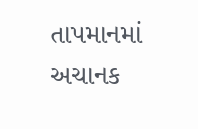તાપમાનમાં અચાનક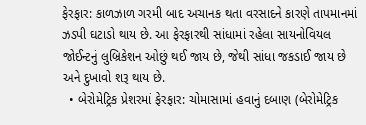ફેરફાર: કાળઝાળ ગરમી બાદ અચાનક થતા વરસાદને કારણે તાપમાનમાં ઝડપી ઘટાડો થાય છે. આ ફેરફારથી સાંધામાં રહેલા સાયનોવિયલ જોઈન્ટનું લુબ્રિકેશન ઓછું થઈ જાય છે, જેથી સાંધા જકડાઈ જાય છે અને દુખાવો શરૂ થાય છે.
  • બેરોમેટ્રિક પ્રેશરમાં ફેરફાર: ચોમાસામાં હવાનું દબાણ (બેરોમેટ્રિક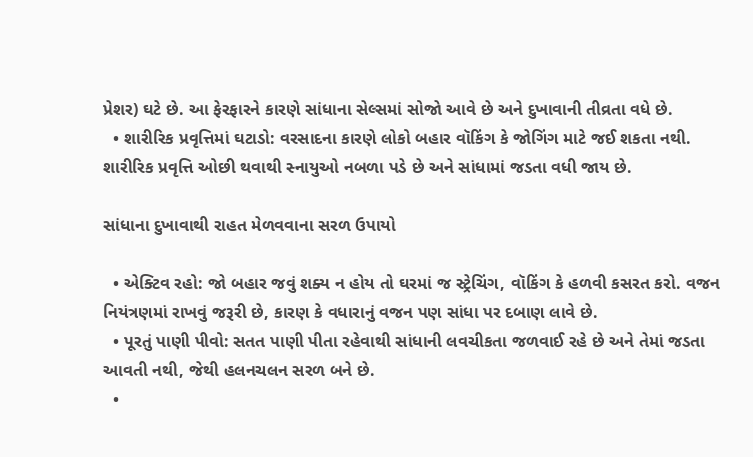પ્રેશર) ઘટે છે. આ ફેરફારને કારણે સાંધાના સેલ્સમાં સોજો આવે છે અને દુખાવાની તીવ્રતા વધે છે.
  • શારીરિક પ્રવૃત્તિમાં ઘટાડો: વરસાદના કારણે લોકો બહાર વૉકિંગ કે જોગિંગ માટે જઈ શકતા નથી. શારીરિક પ્રવૃત્તિ ઓછી થવાથી સ્નાયુઓ નબળા પડે છે અને સાંધામાં જડતા વધી જાય છે.

સાંધાના દુખાવાથી રાહત મેળવવાના સરળ ઉપાયો

  • એક્ટિવ રહો: જો બહાર જવું શક્ય ન હોય તો ઘરમાં જ સ્ટ્રેચિંગ, વૉકિંગ કે હળવી કસરત કરો. વજન નિયંત્રણમાં રાખવું જરૂરી છે, કારણ કે વધારાનું વજન પણ સાંધા પર દબાણ લાવે છે.
  • પૂરતું પાણી પીવો: સતત પાણી પીતા રહેવાથી સાંધાની લવચીકતા જળવાઈ રહે છે અને તેમાં જડતા આવતી નથી, જેથી હલનચલન સરળ બને છે.
  •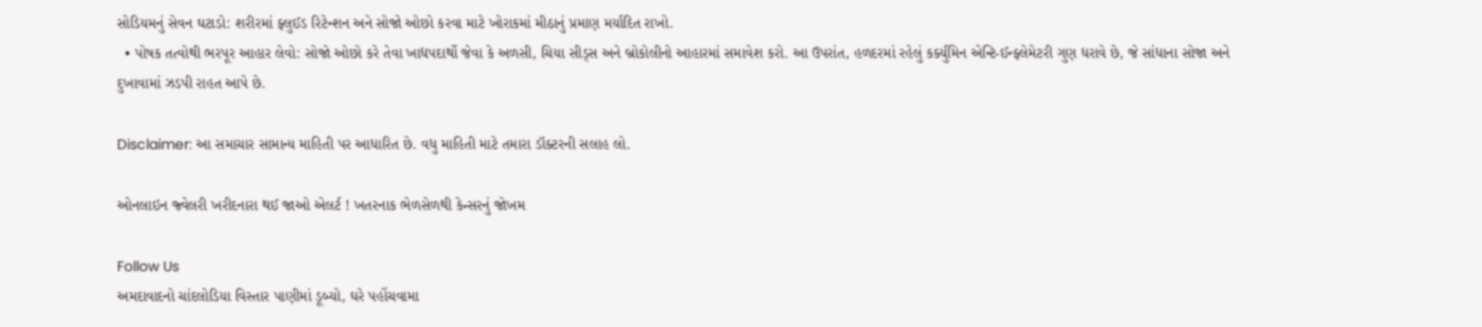સોડિયમનું સેવન ઘટાડો: શરીરમાં ફ્લુઈડ રિટેન્શન અને સોજો ઓછો કરવા માટે ખોરાકમાં મીઠાનું પ્રમાણ મર્યાદિત રાખો.
  • પોષક તત્વોથી ભરપૂર આહાર લેવો: સોજો ઓછો કરે તેવા ખાદ્યપદાર્થો જેવા કે અળસી, ચિયા સીડ્સ અને બ્રોકોલીનો આહારમાં સમાવેશ કરો. આ ઉપરાંત, હળદરમાં રહેલું કર્ક્યુમિન એન્ટિ-ઈન્ફ્લેમેટરી ગુણ ધરાવે છે, જે સાંધાના સોજા અને દુખાવામાં ઝડપી રાહત આપે છે.

Disclaimer: આ સમાચાર સામાન્ય માહિતી પર આધારિત છે. વધુ માહિતી માટે તમારા ડૉક્ટરની સલાહ લો.

ઓનલાઇન જ્વેલરી ખરીદનારા થઈ જાઓ એલર્ટ ! ખતરનાક ભેળસેળથી કેન્સરનું જોખમ

Follow Us
અમદાવાદનો ચાંદલોડિયા વિસ્તાર પાણીમાં ડૂબ્યો, ઘરે પહોંચવામા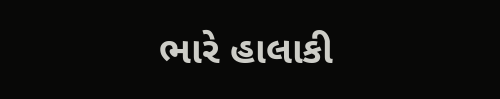ભારે હાલાકી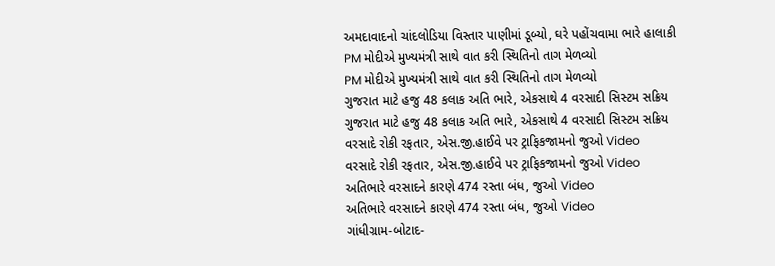અમદાવાદનો ચાંદલોડિયા વિસ્તાર પાણીમાં ડૂબ્યો, ઘરે પહોંચવામા ભારે હાલાકી
PM મોદીએ મુખ્યમંત્રી સાથે વાત કરી સ્થિતિનો તાગ મેળવ્યો
PM મોદીએ મુખ્યમંત્રી સાથે વાત કરી સ્થિતિનો તાગ મેળવ્યો
ગુજરાત માટે હજુ 48 કલાક અતિ ભારે, એકસાથે 4 વરસાદી સિસ્ટમ સક્રિય
ગુજરાત માટે હજુ 48 કલાક અતિ ભારે, એકસાથે 4 વરસાદી સિસ્ટમ સક્રિય
વરસાદે રોકી રફતાર, એસ.જી.હાઈવે પર ટ્રાફિકજામનો જુઓ Video
વરસાદે રોકી રફતાર, એસ.જી.હાઈવે પર ટ્રાફિકજામનો જુઓ Video
અતિભારે વરસાદને કારણે 474 રસ્તા બંધ, જુઓ Video
અતિભારે વરસાદને કારણે 474 રસ્તા બંધ, જુઓ Video
ગાંધીગ્રામ-બોટાદ-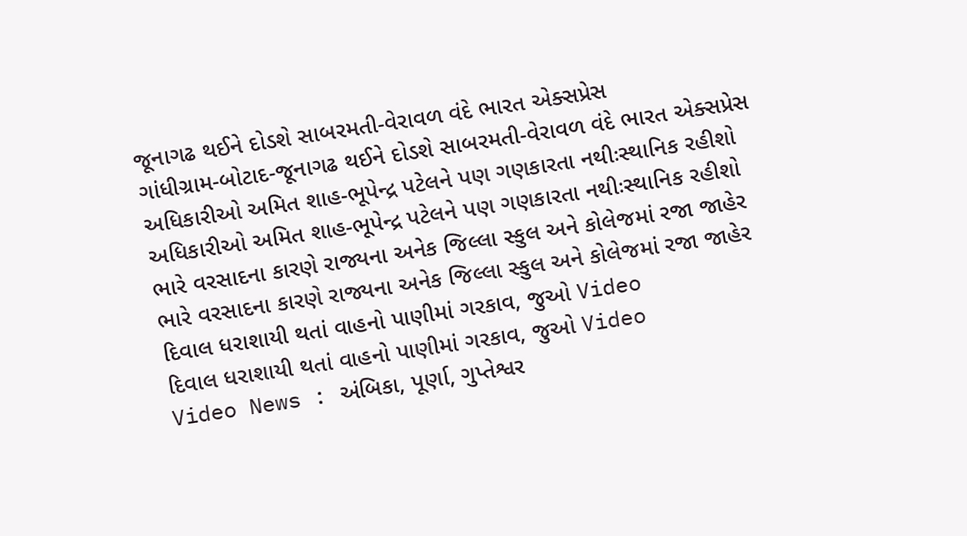જૂનાગઢ થઈને દોડશે સાબરમતી-વેરાવળ વંદે ભારત એક્સપ્રેસ
ગાંધીગ્રામ-બોટાદ-જૂનાગઢ થઈને દોડશે સાબરમતી-વેરાવળ વંદે ભારત એક્સપ્રેસ
અધિકારીઓ અમિત શાહ-ભૂપેન્દ્ર પટેલને પણ ગણકારતા નથીઃસ્થાનિક રહીશો
અધિકારીઓ અમિત શાહ-ભૂપેન્દ્ર પટેલને પણ ગણકારતા નથીઃસ્થાનિક રહીશો
ભારે વરસાદના કારણે રાજ્યના અનેક જિલ્લા સ્કુલ અને કોલેજમાં રજા જાહેર
ભારે વરસાદના કારણે રાજ્યના અનેક જિલ્લા સ્કુલ અને કોલેજમાં રજા જાહેર
દિવાલ ધરાશાયી થતાં વાહનો પાણીમાં ગરકાવ, જુઓ Video
દિવાલ ધરાશાયી થતાં વાહનો પાણીમાં ગરકાવ, જુઓ Video
Video News : અંબિકા, પૂર્ણા, ગુપ્તેશ્વર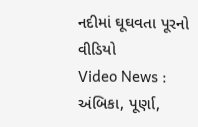નદીમાં ઘૂઘવતા પૂરનો વીડિયો
Video News : અંબિકા, પૂર્ણા,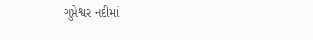ગુપ્તેશ્વર નદીમાં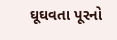ઘૂઘવતા પૂરનો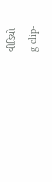વીડિયો
g clip-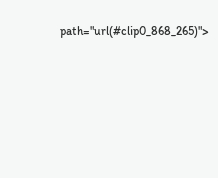path="url(#clip0_868_265)">